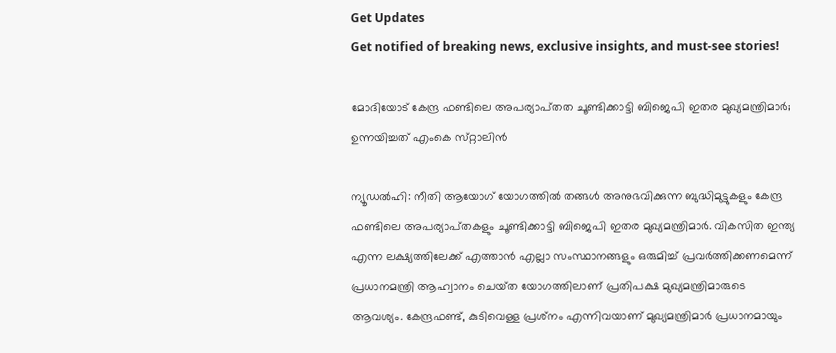Get Updates
Get notified of breaking news, exclusive insights, and must-see stories!

മോദിയോട് കേന്ദ്ര ഫണ്ടിലെ അപര്യാപ്‌തത ചൂണ്ടിക്കാട്ടി ബിജെപി ഇതര മുഖ്യമന്ത്രിമാർ; ഉന്നയിച്ചത് എംകെ സ്‌റ്റാലിൻ

ന്യൂഡൽഹി: നീതി ആയോഗ് യോഗത്തിൽ തങ്ങൾ അനുഭവിക്കുന്ന ബുദ്ധിമുട്ടുകളും കേന്ദ്ര ഫണ്ടിലെ അപര്യാപ്‌തകളും ചൂണ്ടിക്കാട്ടി ബിജെപി ഇതര മുഖ്യമന്ത്രിമാർ. വികസിത ഇന്ത്യ എന്ന ലക്ഷ്യത്തിലേക്ക് എത്താൻ എല്ലാ സംസ്ഥാനങ്ങളും ഒരുമിച്ച് പ്രവർത്തിക്കണമെന്ന് പ്രധാനമന്ത്രി ആഹ്വാനം ചെയ്‌ത യോഗത്തിലാണ് പ്രതിപക്ഷ മുഖ്യമന്ത്രിമാരുടെ ആവശ്യം. കേന്ദ്രഫണ്ട്, കുടിവെള്ള പ്രശ്‌നം എന്നിവയാണ് മുഖ്യമന്ത്രിമാർ പ്രധാനമായും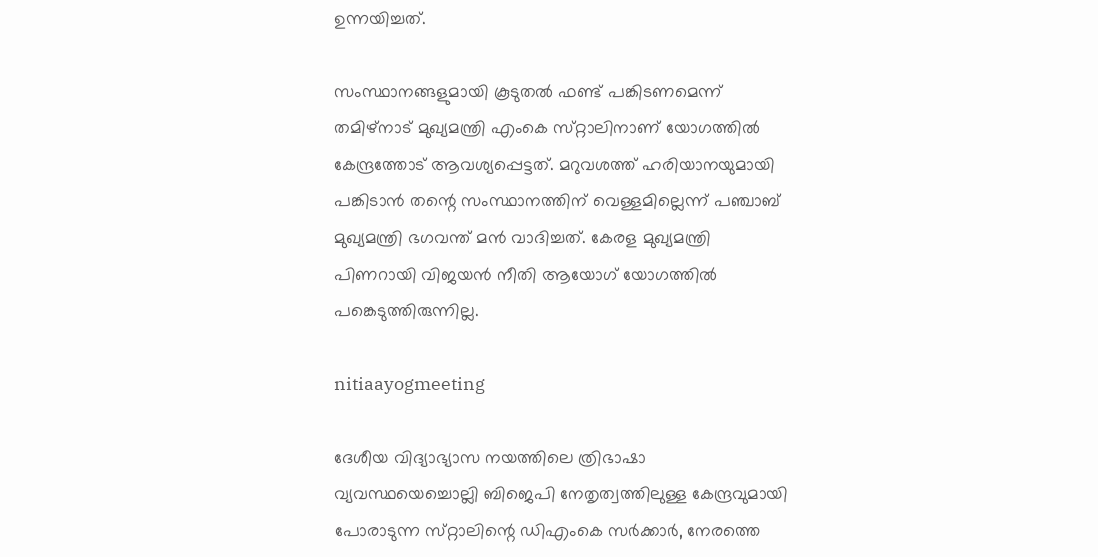ഉന്നയിച്ചത്.

സംസ്ഥാനങ്ങളുമായി കൂടുതൽ ഫണ്ട് പങ്കിടണമെന്ന് തമിഴ്‌നാട് മുഖ്യമന്ത്രി എംകെ സ്‌റ്റാലിനാണ് യോഗത്തിൽ കേന്ദ്രത്തോട് ആവശ്യപ്പെട്ടത്. മറുവശത്ത് ഹരിയാനയുമായി പങ്കിടാൻ തന്റെ സംസ്ഥാനത്തിന് വെള്ളമില്ലെന്ന് പഞ്ചാബ് മുഖ്യമന്ത്രി ഭഗവന്ത് മൻ വാദിച്ചത്. കേരള മുഖ്യമന്ത്രി പിണറായി വിജയൻ നീതി ആയോഗ് യോഗത്തിൽ പങ്കെടുത്തിരുന്നില്ല.

nitiaayogmeeting

ദേശീയ വിദ്യാഭ്യാസ നയത്തിലെ ത്രിഭാഷാ വ്യവസ്ഥയെച്ചൊല്ലി ബിജെപി നേതൃത്വത്തിലുള്ള കേന്ദ്രവുമായി പോരാടുന്ന സ്‌റ്റാലിന്റെ ഡിഎംകെ സർക്കാർ, നേരത്തെ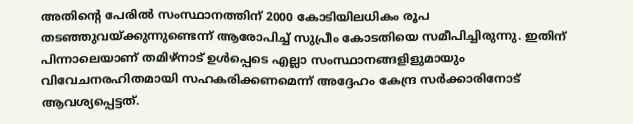അതിന്റെ പേരിൽ സംസ്ഥാനത്തിന് 2000 കോടിയിലധികം രൂപ തടഞ്ഞുവയ്ക്കുന്നുണ്ടെന്ന് ആരോപിച്ച് സുപ്രീം കോടതിയെ സമീപിച്ചിരുന്നു. ഇതിന് പിന്നാലെയാണ് തമിഴ്‌നാട് ഉൾപ്പെടെ എല്ലാ സംസ്ഥാനങ്ങളിളുമായും വിവേചനരഹിതമായി സഹകരിക്കണമെന്ന് അദ്ദേഹം കേന്ദ്ര സർക്കാരിനോട് ആവശ്യപ്പെട്ടത്.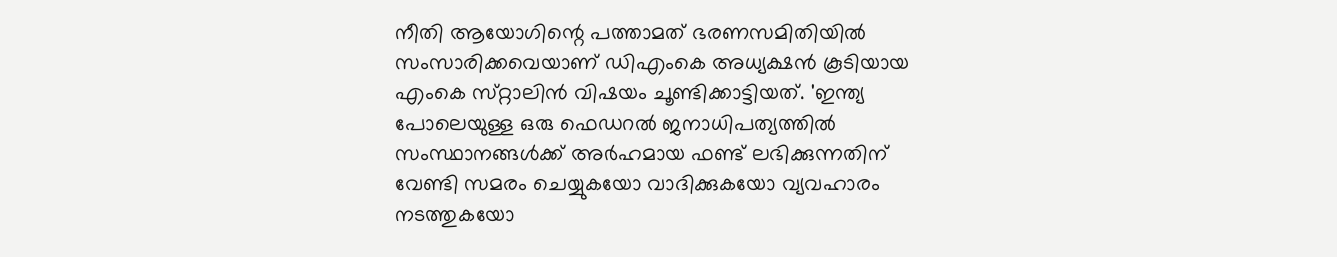നീതി ആയോഗിന്റെ പത്താമത് ഭരണസമിതിയിൽ സംസാരിക്കവെയാണ് ഡിഎംകെ അധ്യക്ഷൻ കൂടിയായ എംകെ സ്‌റ്റാലിൻ വിഷയം ചൂണ്ടിക്കാട്ടിയത്. 'ഇന്ത്യ പോലെയുള്ള ഒരു ഫെഡറൽ ജനാധിപത്യത്തിൽ സംസ്ഥാനങ്ങൾക്ക് അർഹമായ ഫണ്ട് ലഭിക്കുന്നതിന് വേണ്ടി സമരം ചെയ്യുകയോ വാദിക്കുകയോ വ്യവഹാരം നടത്തുകയോ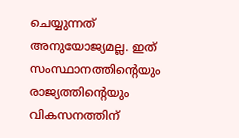ചെയ്യുന്നത് അനുയോജ്യമല്ല. ഇത് സംസ്ഥാനത്തിന്റെയും രാജ്യത്തിന്റെയും വികസനത്തിന്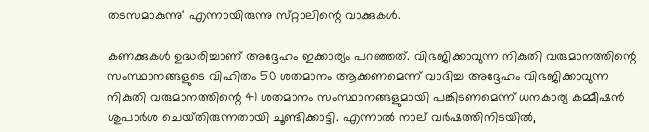തടസമാകുന്നു' എന്നായിരുന്നു സ്‌റ്റാലിന്റെ വാക്കുകൾ.

കണക്കുകൾ ഉദ്ധരിച്ചാണ് അദ്ദേഹം ഇക്കാര്യം പറഞ്ഞത്. വിഭജിക്കാവുന്ന നികുതി വരുമാനത്തിന്റെ സംസ്ഥാനങ്ങളുടെ വിഹിതം 50 ശതമാനം ആക്കണമെന്ന് വാദിച്ച അദ്ദേഹം വിഭജിക്കാവുന്ന നികുതി വരുമാനത്തിന്റെ 41 ശതമാനം സംസ്ഥാനങ്ങളുമായി പങ്കിടണമെന്ന് ധനകാര്യ കമ്മീഷൻ ശുപാർശ ചെയ്‌തിരുന്നതായി ചൂണ്ടിക്കാട്ടി. എന്നാൽ നാല് വർഷത്തിനിടയിൽ,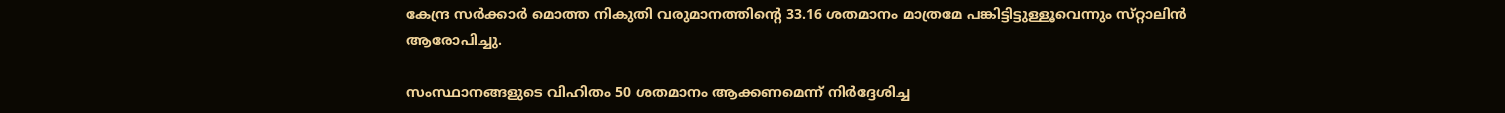കേന്ദ്ര സർക്കാർ മൊത്ത നികുതി വരുമാനത്തിന്റെ 33.16 ശതമാനം മാത്രമേ പങ്കിട്ടിട്ടുള്ളൂവെന്നും സ്‌റ്റാലിൻ ആരോപിച്ചു.

സംസ്ഥാനങ്ങളുടെ വിഹിതം 50 ശതമാനം ആക്കണമെന്ന് നിർദ്ദേശിച്ച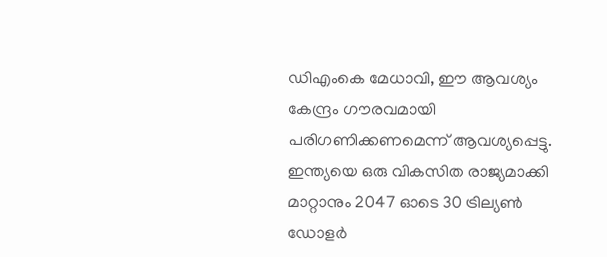ഡിഎംകെ മേധാവി, ഈ ആവശ്യം കേന്ദ്രം ഗൗരവമായി പരിഗണിക്കണമെന്ന് ആവശ്യപ്പെട്ടു. ഇന്ത്യയെ ഒരു വികസിത രാജ്യമാക്കി മാറ്റാനും 2047 ഓടെ 30 ട്രില്യൺ ഡോളർ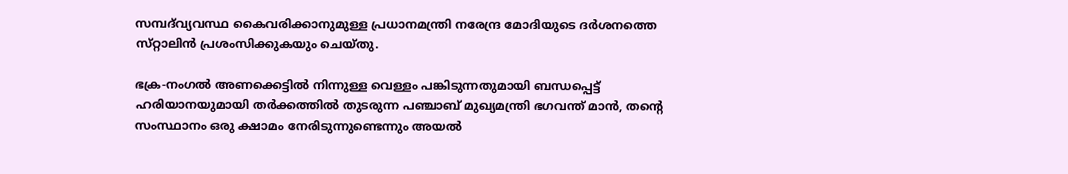സമ്പദ്‌വ്യവസ്ഥ കൈവരിക്കാനുമുള്ള പ്രധാനമന്ത്രി നരേന്ദ്ര മോദിയുടെ ദർശനത്തെ സ്‌റ്റാലിൻ പ്രശംസിക്കുകയും ചെയ്‌തു.

ഭക്ര-നംഗൽ അണക്കെട്ടിൽ നിന്നുള്ള വെള്ളം പങ്കിടുന്നതുമായി ബന്ധപ്പെട്ട് ഹരിയാനയുമായി തർക്കത്തിൽ തുടരുന്ന പഞ്ചാബ് മുഖ്യമന്ത്രി ഭഗവന്ത് മാൻ, തന്റെ സംസ്ഥാനം ഒരു ക്ഷാമം നേരിടുന്നുണ്ടെന്നും അയൽ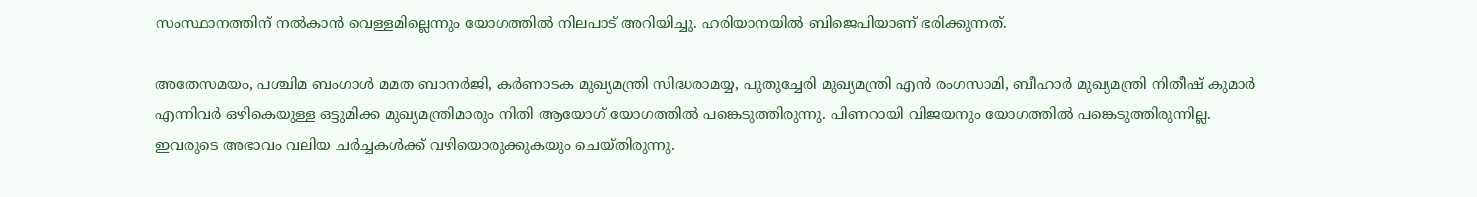സംസ്ഥാനത്തിന് നൽകാൻ വെള്ളമില്ലെന്നും യോഗത്തിൽ നിലപാട് അറിയിച്ചു. ഹരിയാനയിൽ ബിജെപിയാണ് ഭരിക്കുന്നത്.

അതേസമയം, പശ്ചിമ ബംഗാൾ മമത ബാനർജി, കർണാടക മുഖ്യമന്ത്രി സിദ്ധരാമയ്യ, പുതുച്ചേരി മുഖ്യമന്ത്രി എൻ രംഗസാമി, ബീഹാർ മുഖ്യമന്ത്രി നിതീഷ് കുമാർ എന്നിവർ ഒഴികെയുള്ള ഒട്ടുമിക്ക മുഖ്യമന്ത്രിമാരും നിതി ആയോഗ് യോഗത്തിൽ പങ്കെടുത്തിരുന്നു. പിണറായി വിജയനും യോഗത്തിൽ പങ്കെടുത്തിരുന്നില്ല. ഇവരുടെ അഭാവം വലിയ ചർച്ചകൾക്ക് വഴിയൊരുക്കുകയും ചെയ്‌തിരുന്നു.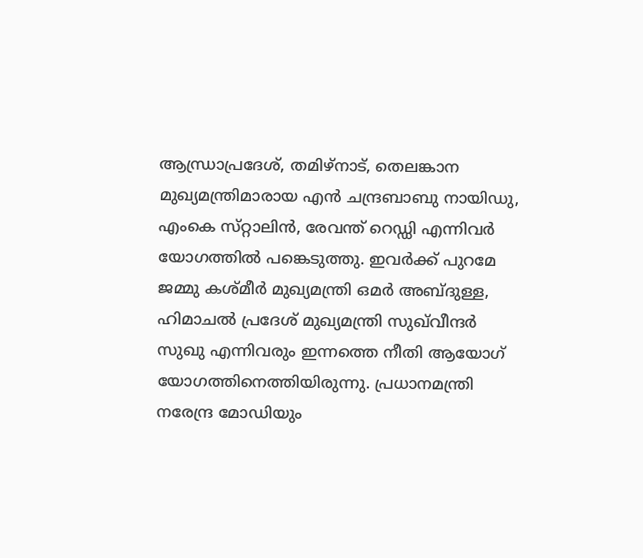ആന്ധ്രാപ്രദേശ്, തമിഴ്‌നാട്, തെലങ്കാന മുഖ്യമന്ത്രിമാരായ എൻ ചന്ദ്രബാബു നായിഡു, എംകെ സ്‌റ്റാലിൻ, രേവന്ത് റെഡ്ഡി എന്നിവർ യോഗത്തിൽ പങ്കെടുത്തു. ഇവർക്ക് പുറമേ ജമ്മു കശ്‌മീർ മുഖ്യമന്ത്രി ഒമർ അബ്‌ദുള്ള, ഹിമാചൽ പ്രദേശ് മുഖ്യമന്ത്രി സുഖ്‌വീന്ദർ സുഖു എന്നിവരും ഇന്നത്തെ നീതി ആയോഗ് യോഗത്തിനെത്തിയിരുന്നു. പ്രധാനമന്ത്രി നരേന്ദ്ര മോഡിയും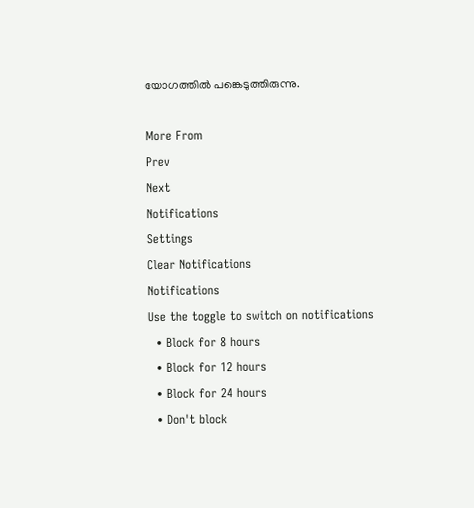യോഗത്തിൽ പങ്കെടുത്തിരുന്നു.

More From
Prev
Next
Notifications
Settings
Clear Notifications
Notifications
Use the toggle to switch on notifications
  • Block for 8 hours
  • Block for 12 hours
  • Block for 24 hours
  • Don't block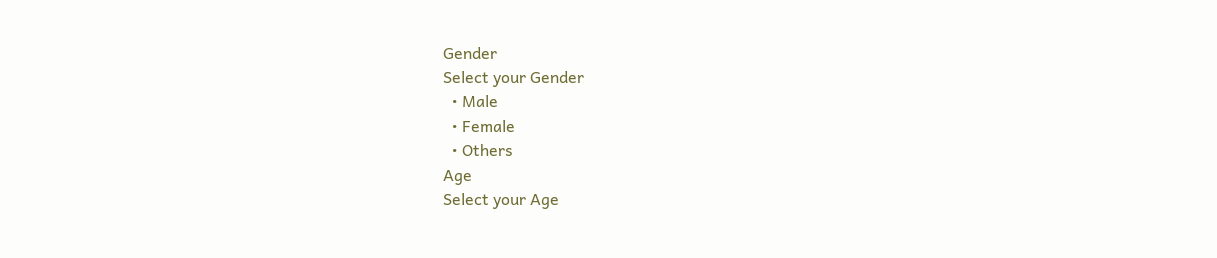Gender
Select your Gender
  • Male
  • Female
  • Others
Age
Select your Age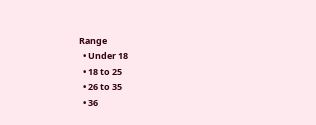Range
  • Under 18
  • 18 to 25
  • 26 to 35
  • 36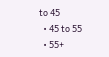to 45
  • 45 to 55
  • 55+